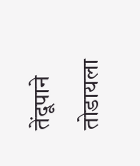तेंदूपाने तोडायला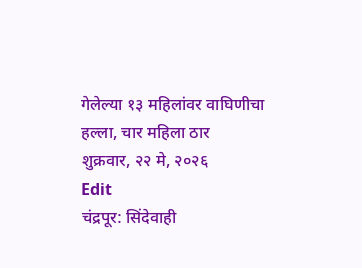गेलेल्या १३ महिलांवर वाघिणीचा हल्ला, चार महिला ठार
शुक्रवार, २२ मे, २०२६
Edit
चंद्रपूर: सिंदेवाही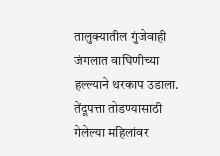तालुक्यातील गुंजेवाही जंगलात वाघिणीच्या हल्ल्याने थरकाप उडाला. तेंदूपत्ता तोडण्यासाठी गेलेल्या महिलांवर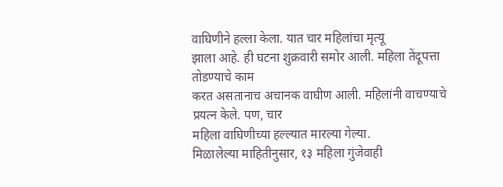वाघिणीने हल्ला केला. यात चार महिलांचा मृत्यू
झाला आहे. ही घटना शुक्रवारी समोर आली. महिला तेंदूपत्ता तोडण्याचे काम
करत असतानाच अचानक वाघीण आली. महिलांनी वाचण्याचे प्रयत्न केले. पण, चार
महिला वाघिणीच्या हल्ल्यात मारल्या गेल्या.
मिळालेल्या माहितीनुसार, १३ महिला गुंजेवाही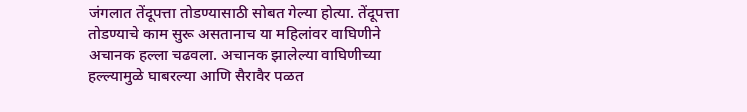जंगलात तेंदूपत्ता तोडण्यासाठी सोबत गेल्या होत्या. तेंदूपत्ता तोडण्याचे काम सुरू असतानाच या महिलांवर वाघिणीने अचानक हल्ला चढवला. अचानक झालेल्या वाघिणीच्या हल्ल्यामुळे घाबरल्या आणि सैरावैर पळत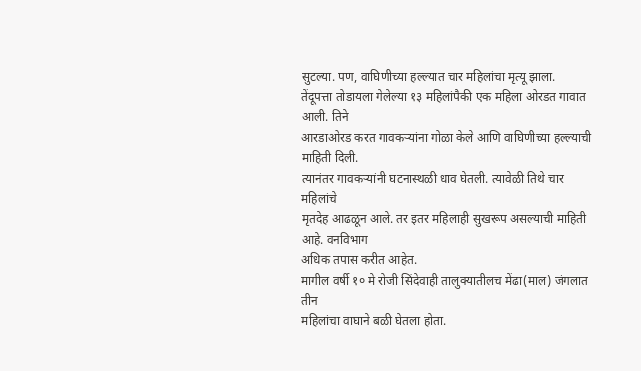सुटल्या. पण, वाघिणीच्या हल्ल्यात चार महिलांचा मृत्यू झाला.
तेंदूपत्ता तोडायला गेलेल्या १३ महिलांपैकी एक महिला ओरडत गावात आली. तिने
आरडाओरड करत गावकऱ्यांना गोळा केले आणि वाघिणीच्या हल्ल्याची माहिती दिली.
त्यानंतर गावकऱ्यांनी घटनास्थळी धाव घेतली. त्यावेळी तिथे चार महिलांचे
मृतदेह आढळून आले. तर इतर महिलाही सुखरूप असल्याची माहिती आहे. वनविभाग
अधिक तपास करीत आहेत.
मागील वर्षी १० मे रोजी सिंदेवाही तालुक्यातीलच मेंढा(माल) जंगलात तीन
महिलांचा वाघाने बळी घेतला होता.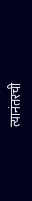त्यानंतरची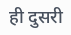ही दुसरी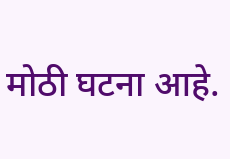मोठी घटना आहे.